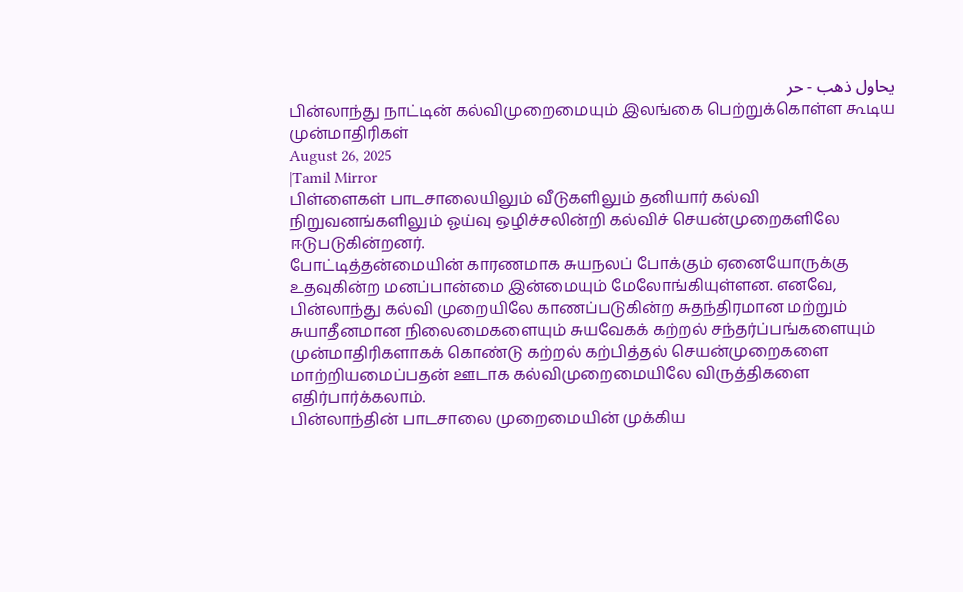يحاول ذهب - حر
பின்லாந்து நாட்டின் கல்விமுறைமையும் இலங்கை பெற்றுக்கொள்ள கூடிய முன்மாதிரிகள்
August 26, 2025
|Tamil Mirror
பிள்ளைகள் பாடசாலையிலும் வீடுகளிலும் தனியார் கல்வி நிறுவனங்களிலும் ஓய்வு ஒழிச்சலின்றி கல்விச் செயன்முறைகளிலே ஈடுபடுகின்றனர்.
போட்டித்தன்மையின் காரணமாக சுயநலப் போக்கும் ஏனையோருக்கு உதவுகின்ற மனப்பான்மை இன்மையும் மேலோங்கியுள்ளன. எனவே, பின்லாந்து கல்வி முறையிலே காணப்படுகின்ற சுதந்திரமான மற்றும் சுயாதீனமான நிலைமைகளையும் சுயவேகக் கற்றல் சந்தர்ப்பங்களையும் முன்மாதிரிகளாகக் கொண்டு கற்றல் கற்பித்தல் செயன்முறைகளை மாற்றியமைப்பதன் ஊடாக கல்விமுறைமையிலே விருத்திகளை எதிர்பார்க்கலாம்.
பின்லாந்தின் பாடசாலை முறைமையின் முக்கிய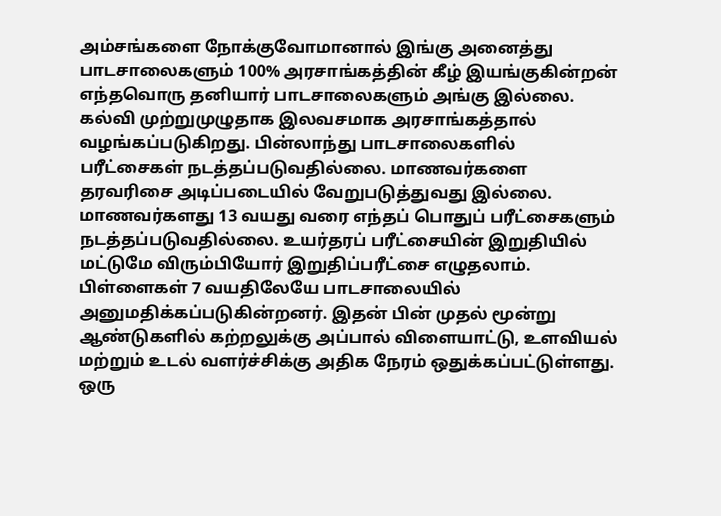அம்சங்களை நோக்குவோமானால் இங்கு அனைத்து பாடசாலைகளும் 100% அரசாங்கத்தின் கீழ் இயங்குகின்றன் எந்தவொரு தனியார் பாடசாலைகளும் அங்கு இல்லை. கல்வி முற்றுமுழுதாக இலவசமாக அரசாங்கத்தால் வழங்கப்படுகிறது. பின்லாந்து பாடசாலைகளில் பரீட்சைகள் நடத்தப்படுவதில்லை. மாணவர்களை தரவரிசை அடிப்படையில் வேறுபடுத்துவது இல்லை. மாணவர்களது 13 வயது வரை எந்தப் பொதுப் பரீட்சைகளும் நடத்தப்படுவதில்லை. உயர்தரப் பரீட்சையின் இறுதியில் மட்டுமே விரும்பியோர் இறுதிப்பரீட்சை எழுதலாம். பிள்ளைகள் 7 வயதிலேயே பாடசாலையில் அனுமதிக்கப்படுகின்றனர். இதன் பின் முதல் மூன்று ஆண்டுகளில் கற்றலுக்கு அப்பால் விளையாட்டு, உளவியல் மற்றும் உடல் வளர்ச்சிக்கு அதிக நேரம் ஒதுக்கப்பட்டுள்ளது. ஒரு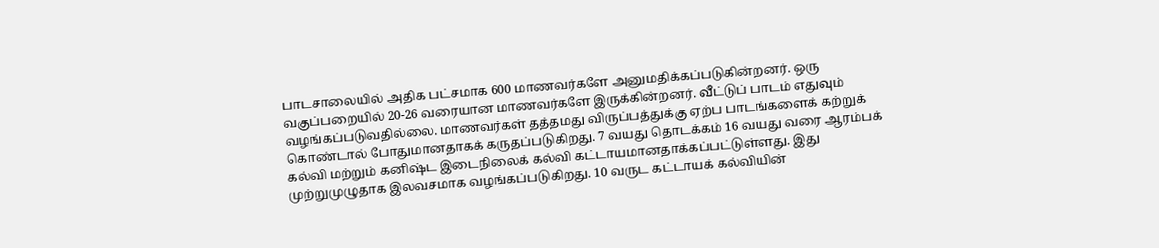பாடசாலையில் அதிக பட்சமாக 600 மாணவர்களே அனுமதிக்கப்படுகின்றனர். ஒரு வகுப்பறையில் 20-26 வரையான மாணவர்களே இருக்கின்றனர். வீட்டுப் பாடம் எதுவும் வழங்கப்படுவதில்லை. மாணவர்கள் தத்தமது விருப்பத்துக்கு ஏற்ப பாடங்களைக் கற்றுக் கொண்டால் போதுமானதாகக் கருதப்படுகிறது. 7 வயது தொடக்கம் 16 வயது வரை ஆரம்பக் கல்வி மற்றும் கனிஷ்ட இடைநிலைக் கல்வி கட்டாயமானதாக்கப்பட்டுள்ளது. இது முற்றுமுழுதாக இலவசமாக வழங்கப்படுகிறது. 10 வருட கட்டாயக் கல்வியின்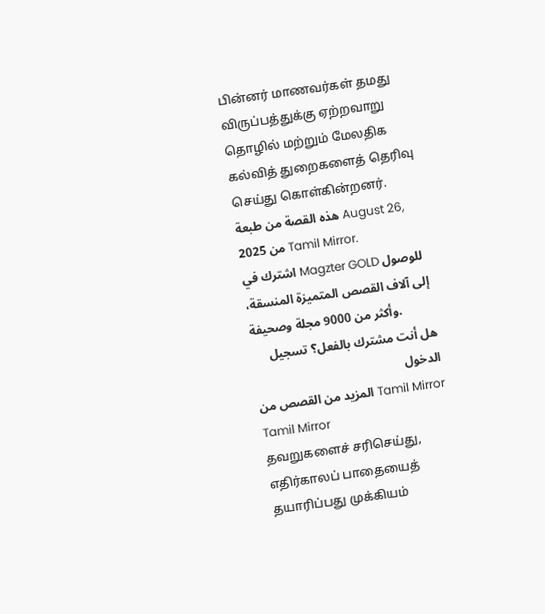பின்னர் மாணவர்கள் தமது விருப்பத்துக்கு ஏற்றவாறு தொழில் மற்றும் மேலதிக கல்வித் துறைகளைத் தெரிவு செய்து கொள்கின்றனர்.
هذه القصة من طبعة August 26, 2025 من Tamil Mirror.
اشترك في Magzter GOLD للوصول إلى آلاف القصص المتميزة المنسقة، وأكثر من 9000 مجلة وصحيفة.
هل أنت مشترك بالفعل؟ تسجيل الدخول
المزيد من القصص من Tamil Mirror
Tamil Mirror
தவறுகளைச் சரிசெய்து, எதிர்காலப் பாதையைத் தயாரிப்பது முக்கியம்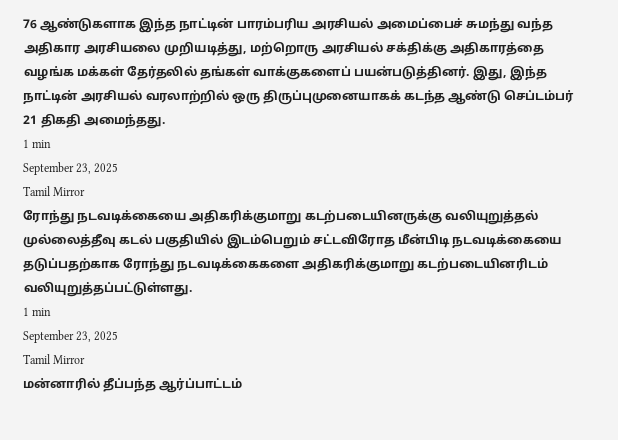76 ஆண்டுகளாக இந்த நாட்டின் பாரம்பரிய அரசியல் அமைப்பைச் சுமந்து வந்த அதிகார அரசியலை முறியடித்து, மற்றொரு அரசியல் சக்திக்கு அதிகாரத்தை வழங்க மக்கள் தேர்தலில் தங்கள் வாக்குகளைப் பயன்படுத்தினர். இது, இந்த நாட்டின் அரசியல் வரலாற்றில் ஒரு திருப்புமுனையாகக் கடந்த ஆண்டு செப்டம்பர் 21 திகதி அமைந்தது.
1 min
September 23, 2025
Tamil Mirror
ரோந்து நடவடிக்கையை அதிகரிக்குமாறு கடற்படையினருக்கு வலியுறுத்தல்
முல்லைத்தீவு கடல் பகுதியில் இடம்பெறும் சட்டவிரோத மீன்பிடி நடவடிக்கையை தடுப்பதற்காக ரோந்து நடவடிக்கைகளை அதிகரிக்குமாறு கடற்படையினரிடம் வலியுறுத்தப்பட்டுள்ளது.
1 min
September 23, 2025
Tamil Mirror
மன்னாரில் தீப்பந்த ஆர்ப்பாட்டம்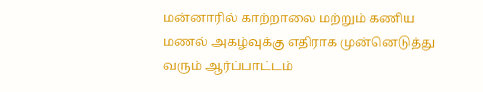மன்னாரில் காற்றாலை மற்றும் கணிய மணல் அகழ்வுக்கு எதிராக முன்னெடுத்து வரும் ஆர்ப்பாட்டம்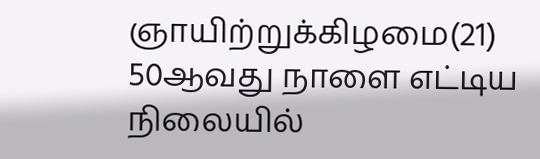ஞாயிற்றுக்கிழமை(21) 50ஆவது நாளை எட்டிய நிலையில்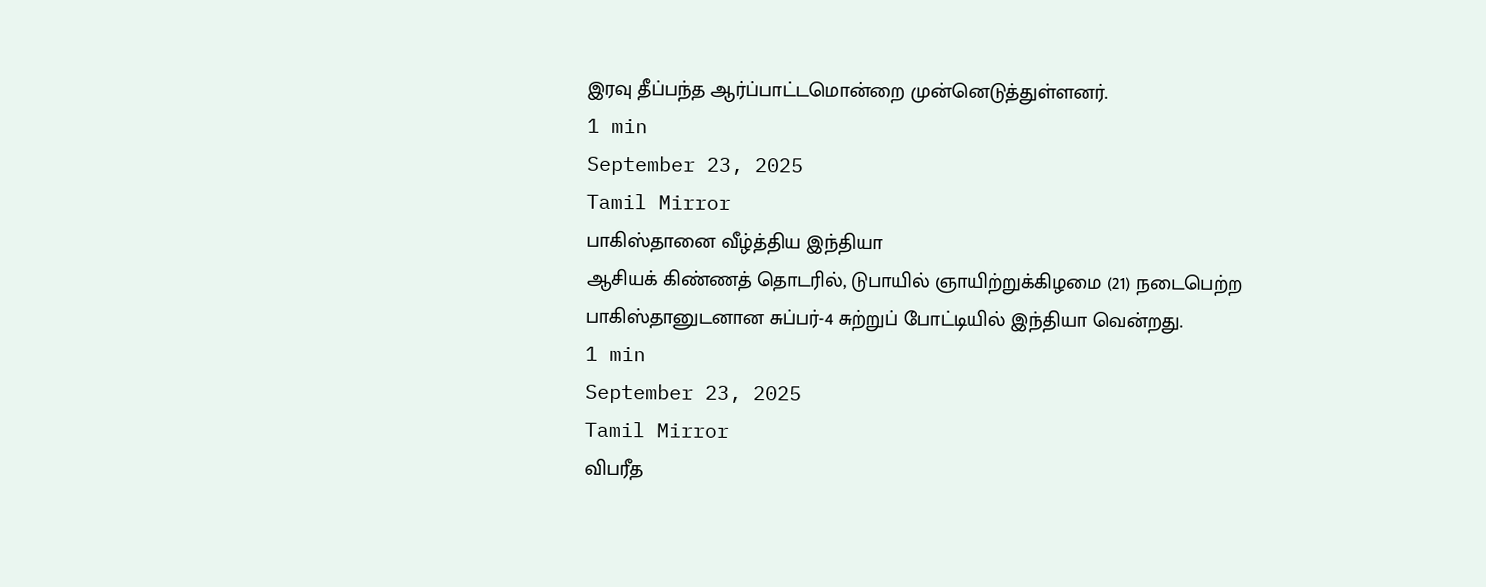இரவு தீப்பந்த ஆர்ப்பாட்டமொன்றை முன்னெடுத்துள்ளனர்.
1 min
September 23, 2025
Tamil Mirror
பாகிஸ்தானை வீழ்த்திய இந்தியா
ஆசியக் கிண்ணத் தொடரில், டுபாயில் ஞாயிற்றுக்கிழமை (21) நடைபெற்ற பாகிஸ்தானுடனான சுப்பர்-4 சுற்றுப் போட்டியில் இந்தியா வென்றது.
1 min
September 23, 2025
Tamil Mirror
விபரீத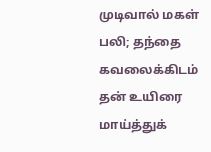முடிவால் மகள் பலி; தந்தை கவலைக்கிடம்
தன் உயிரை மாய்த்துக்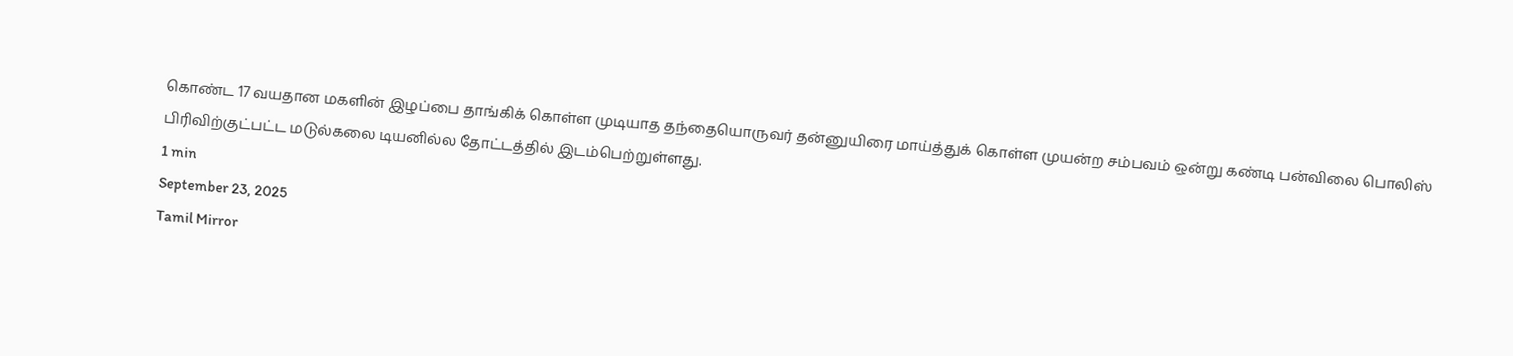கொண்ட 17 வயதான மகளின் இழப்பை தாங்கிக் கொள்ள முடியாத தந்தையொருவர் தன்னுயிரை மாய்த்துக் கொள்ள முயன்ற சம்பவம் ஒன்று கண்டி பன்விலை பொலிஸ் பிரிவிற்குட்பட்ட மடுல்கலை டியனில்ல தோட்டத்தில் இடம்பெற்றுள்ளது.
1 min
September 23, 2025
Tamil Mirror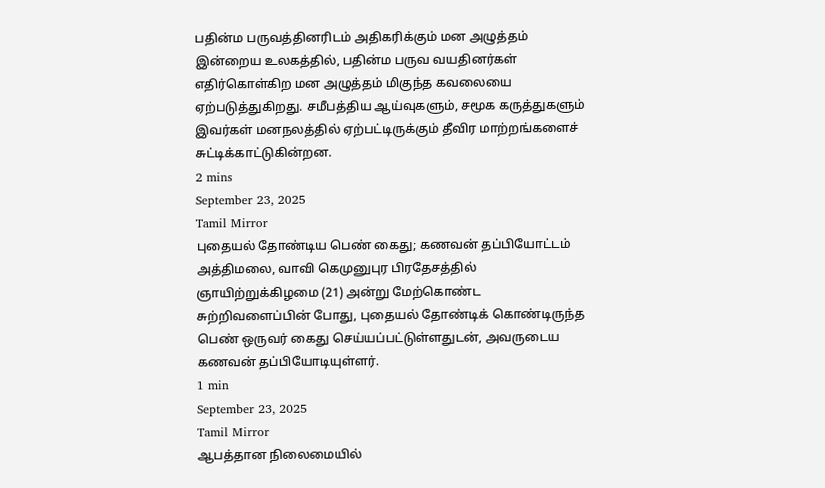பதின்ம பருவத்தினரிடம் அதிகரிக்கும் மன அழுத்தம்
இன்றைய உலகத்தில், பதின்ம பருவ வயதினர்கள் எதிர்கொள்கிற மன அழுத்தம் மிகுந்த கவலையை ஏற்படுத்துகிறது. சமீபத்திய ஆய்வுகளும், சமூக கருத்துகளும் இவர்கள் மனநலத்தில் ஏற்பட்டிருக்கும் தீவிர மாற்றங்களைச் சுட்டிக்காட்டுகின்றன.
2 mins
September 23, 2025
Tamil Mirror
புதையல் தோண்டிய பெண் கைது; கணவன் தப்பியோட்டம்
அத்திமலை, வாவி கெமுனுபுர பிரதேசத்தில் ஞாயிற்றுக்கிழமை (21) அன்று மேற்கொண்ட சுற்றிவளைப்பின் போது, புதையல் தோண்டிக் கொண்டிருந்த பெண் ஒருவர் கைது செய்யப்பட்டுள்ளதுடன், அவருடைய கணவன் தப்பியோடியுள்ளர்.
1 min
September 23, 2025
Tamil Mirror
ஆபத்தான நிலைமையில்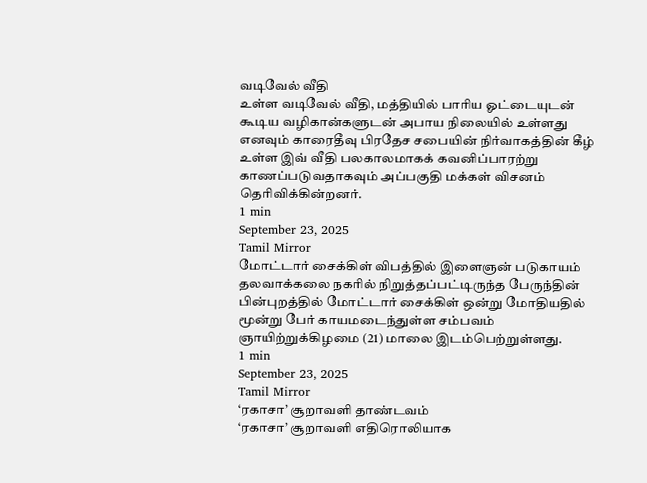வடிவேல் வீதி
உள்ள வடிவேல் வீதி, மத்தியில் பாரிய ஓட்டையுடன் கூடிய வழிகான்களுடன் அபாய நிலையில் உள்ளது எனவும் காரைதீவு பிரதேச சபையின் நிர்வாகத்தின் கீழ் உள்ள இவ் வீதி பலகாலமாகக் கவனிப்பாரற்று காணப்படுவதாகவும் அப்பகுதி மக்கள் விசனம் தெரிவிக்கின்றனர்.
1 min
September 23, 2025
Tamil Mirror
மோட்டார் சைக்கிள் விபத்தில் இளைஞன் படுகாயம்
தலவாக்கலை நகரில் நிறுத்தப்பட்டிருந்த பேருந்தின் பின்புறத்தில் மோட்டார் சைக்கிள் ஒன்று மோதியதில் மூன்று பேர் காயமடைந்துள்ள சம்பவம் ஞாயிற்றுக்கிழமை (21) மாலை இடம்பெற்றுள்ளது.
1 min
September 23, 2025
Tamil Mirror
‘ரகாசா’ சூறாவளி தாண்டவம்
‘ரகாசா’ சூறாவளி எதிரொலியாக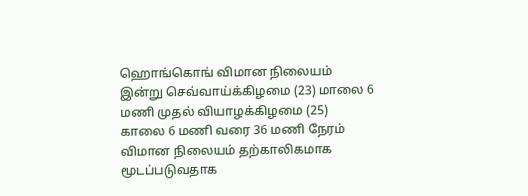ஹொங்கொங் விமான நிலையம் இன்று செவ்வாய்க்கிழமை (23) மாலை 6 மணி முதல் வியாழக்கிழமை (25) காலை 6 மணி வரை 36 மணி நேரம் விமான நிலையம் தற்காலிகமாக மூடப்படுவதாக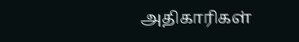அதிகாரிகள்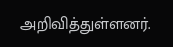அறிவித்துள்ளனர்.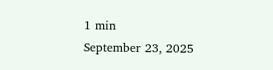1 min
September 23, 2025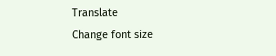Translate
Change font size